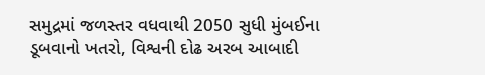સમુદ્રમાં જળસ્તર વધવાથી 2050 સુધી મુંબઈના ડૂબવાનો ખતરો, વિશ્વની દોઢ અરબ આબાદી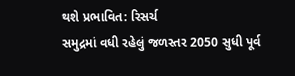થશે પ્રભાવિત: રિસર્ચ
સમુદ્રમાં વધી રહેલું જળસ્તર 2050 સુધી પૂર્વ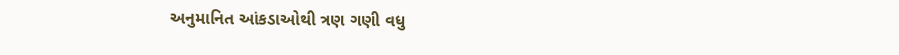અનુમાનિત આંકડાઓથી ત્રણ ગણી વધુ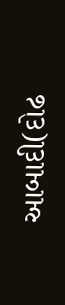આબાદી(દોઢ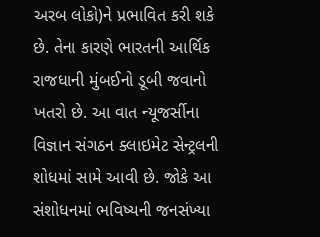અરબ લોકો)ને પ્રભાવિત કરી શકે છે. તેના કારણે ભારતની આર્થિક રાજધાની મુંબઈનો ડૂબી જવાનો ખતરો છે. આ વાત ન્યૂજર્સીના વિજ્ઞાન સંગઠન ક્લાઇમેટ સેન્ટ્રલની શોધમાં સામે આવી છે. જોકે આ સંશોધનમાં ભવિષ્યની જનસંખ્યા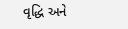વૃદ્ધિ અને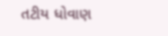તટીય ધોવાણ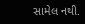સામેલ નથી.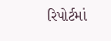રિપોર્ટમાં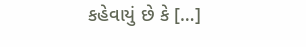કહેવાયું છે કે […]